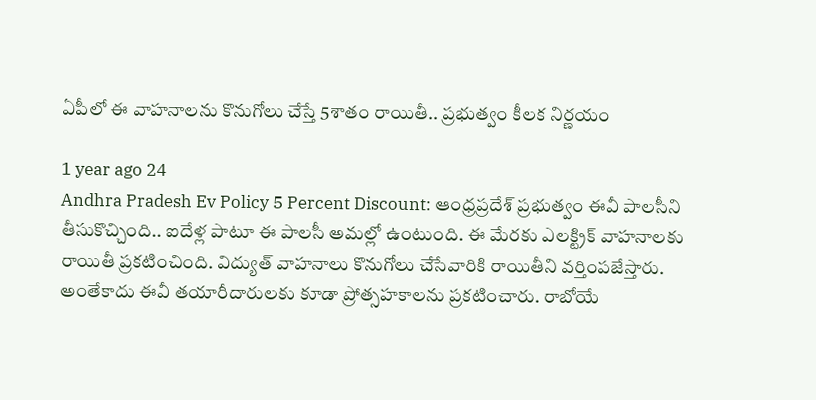ఏపీలో ఈ వాహనాలను కొనుగోలు చేస్తే 5శాతం రాయితీ.. ప్రభుత్వం కీలక నిర్ణయం

1 year ago 24
Andhra Pradesh Ev Policy 5 Percent Discount: ఆంధ్రప్రదేశ్ ప్రభుత్వం ఈవీ పాలసీని తీసుకొచ్చింది.. ఐదేళ్ల పాటూ ఈ పాలసీ అమల్లో ఉంటుంది. ఈ మేరకు ఎలక్ట్రిక్ వాహనాలకు రాయితీ ప్రకటించింది. విద్యుత్ వాహనాలు కొనుగోలు చేసేవారికి రాయితీని వర్తింపజేస్తారు. అంతేకాదు ఈవీ తయారీదారులకు కూడా ప్రోత్సహకాలను ప్రకటించారు. రాబోయే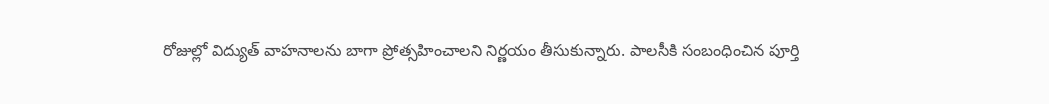రోజుల్లో విద్యుత్ వాహనాలను బాగా ప్రోత్సహించాలని నిర్ణయం తీసుకున్నారు. పాలసీకి సంబంధించిన పూర్తి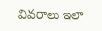వివరాలు ఇలా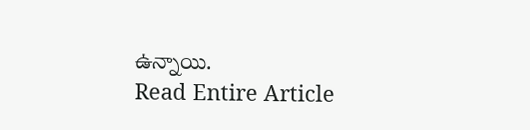ఉన్నాయి.
Read Entire Article